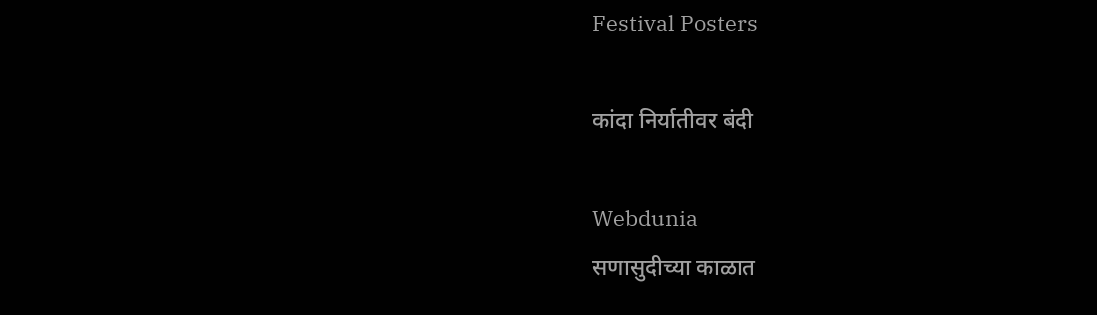Festival Posters

कांदा निर्यातीवर बंदी

Webdunia
सणासुदीच्या काळात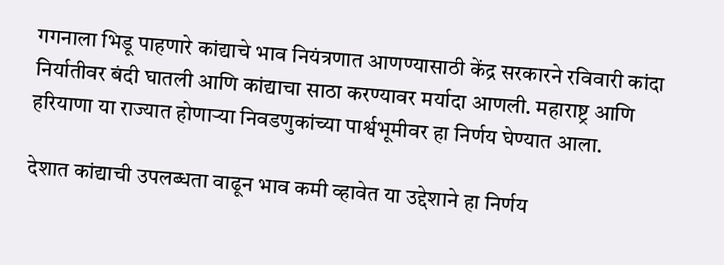गगनाला भिडू पाहणारे कांद्याचे भाव नियंत्रणात आणण्यासाठी केंद्र सरकारने रविवारी कांदा निर्यातीवर बंदी घातली आणि कांद्याचा साठा करण्यावर मर्यादा आणली. महाराष्ट्र आणि हरियाणा या राज्यात होणाऱ्या निवडणुकांच्या पार्श्वभूमीवर हा निर्णय घेण्यात आला.

देशात कांद्याची उपलब्धता वाढून भाव कमी व्हावेत या उद्देशाने हा निर्णय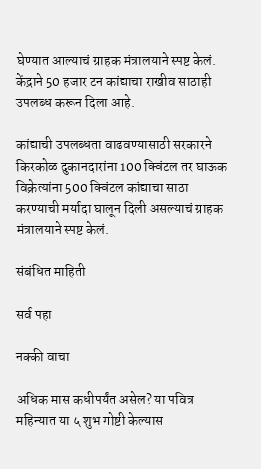घेण्यात आल्याचं ग्राहक मंत्रालयाने स्पष्ट केलं. केंद्राने 50 हजार टन कांद्याचा राखीव साठाही उपलब्ध करून दिला आहे.

कांद्याची उपलब्धता वाढवण्यासाठी सरकारने किरकोळ दुकानदारांना 100 क्विंटल तर घाऊक विक्रेत्यांना 500 क्विंटल कांद्याचा साठा करण्याची मर्यादा घालून दिली असल्याचं ग्राहक मंत्रालयाने स्पष्ट केलं.

संबंधित माहिती

सर्व पहा

नक्की वाचा

अधिक मास कधीपर्यंत असेल? या पवित्र महिन्यात या ५ शुभ गोष्टी केल्यास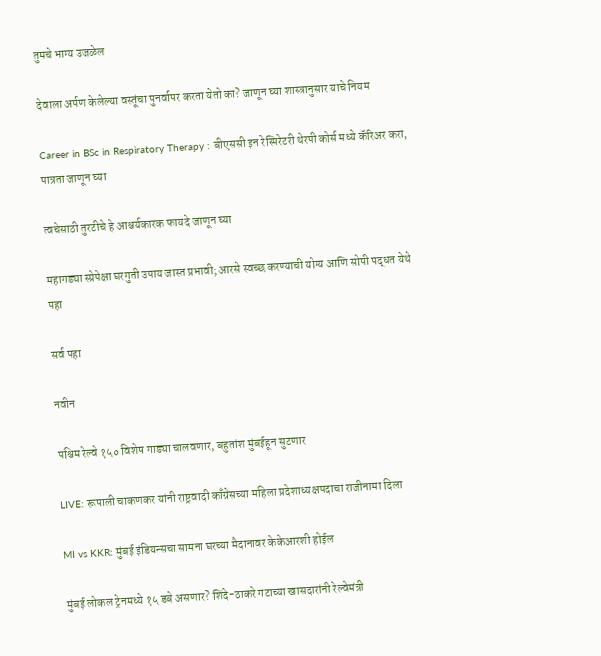तुमचे भाग्य उजळेल

देवाला अर्पण केलेल्या वस्तूंचा पुनर्वापर करता येतो का? जाणून घ्या शास्त्रानुसार याचे नियम

Career in BSc in Respiratory Therapy : बीएससी इन रेस्पिरेटरी थेरपी कोर्स मध्ये कॅरिअर करा, पात्रता जाणून घ्या

त्वचेसाठी तुरटीचे हे आश्चर्यकारक फायदे जाणून घ्या

महागड्या स्प्रेपेक्षा घरगुती उपाय जास्त प्रभावी; आरसे स्वच्छ करण्याची योग्य आणि सोपी पद्धत येथे पहा

सर्व पहा

नवीन

पश्चिम रेल्वे १५० विशेष गाड्या चालवणार, बहुतांश मुंबईहून सुटणार

LIVE: रूपाली चाकणकर यांनी राष्ट्रवादी काँग्रेसच्या महिला प्रदेशाध्यक्षपदाचा राजीनामा दिला

MI vs KKR: मुंबई इंडियन्सचा सामना घरच्या मैदानावर केकेआरशी होईल

मुंबई लोकल ट्रेनमध्ये १५ डबे असणार? शिंदे-ठाकरे गटाच्या खासदारांनी रेल्वेमंत्री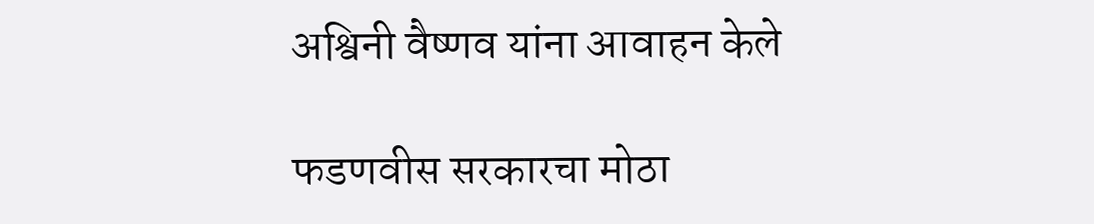अश्विनी वैष्णव यांना आवाहन केले

फडणवीस सरकारचा मोठा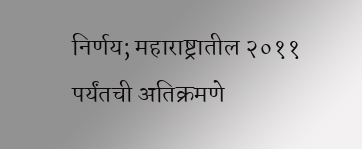निर्णय; महाराष्ट्रातील २०११ पर्यंतची अतिक्रमणे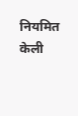नियमित केली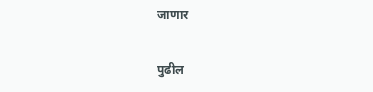जाणार

पुढील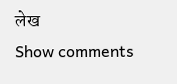लेख
Show comments